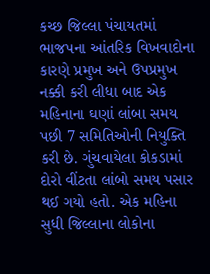કચ્છ જિલ્લા પંચાયતમાં ભાજપના આંતરિક વિખવાદોના કારણે પ્રમુખ અને ઉપપ્રમુખ નક્કી કરી લીધા બાદ એક મહિનાના ઘણાં લાંબા સમય પછી 7 સમિતિઓની નિયુક્તિ કરી છે. ગુંચવાયેલા કોકડામાં દોરો વીંટતા લાંબો સમય પસાર થઈ ગયો હતો. એક મહિના સુધી જિલ્લાના લોકોના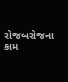રોજબરોજના કામ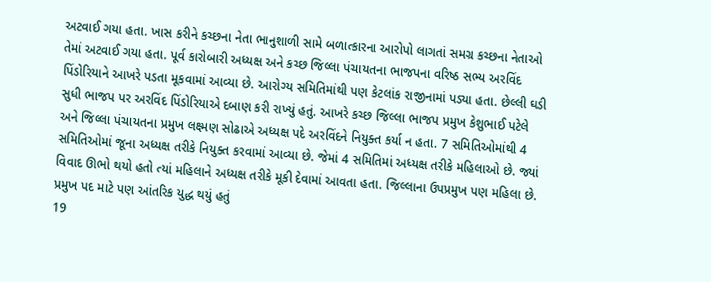અટવાઈ ગયા હતા. ખાસ કરીને કચ્છના નેતા ભાનુશાળી સામે બળાત્કારના આરોપો લાગતાં સમગ્ર કચ્છના નેતાઓ તેમાં અટવાઈ ગયા હતા. પૂર્વ કારોબારી અધ્યક્ષ અને કચ્છ જિલ્લા પંચાયતના ભાજપના વરિષ્ઠ સભ્ય અરવિંદ પિંડોરિયાને આખરે પડતા મૂકવામાં આવ્યા છે. આરોગ્ય સમિતિમાંથી પણ કેટલાંક રાજીનામાં પડ્યા હતા. છેલ્લી ઘડી સુધી ભાજપ પર અરવિંદ પિંડોરિયાએ દબાણ કરી રાખ્યું હતું. આખરે કચ્છ જિલ્લા ભાજપ પ્રમુખ કેશુભાઈ પટેલે અને જિલ્લા પંચાયતના પ્રમુખ લક્ષ્મણ સોઢાએ અધ્યક્ષ પદે અરવિંદને નિયુક્ત કર્યા ન હતા. 7 સમિતિઓમાંથી 4 સમિતિઓમાં જૂના અધ્યક્ષ તરીકે નિયુક્ત કરવામાં આવ્યા છે. જેમાં 4 સમિતિમાં અધ્યક્ષ તરીકે મહિલાઓ છે. જ્યાં વિવાદ ઊભો થયો હતો ત્યાં મહિલાને અધ્યક્ષ તરીકે મૂકી દેવામાં આવતા હતા. જિલ્લાના ઉપપ્રમુખ પણ મહિલા છે.
પ્રમુખ પદ માટે પણ આંતરિક યુદ્ધ થયું હતું
19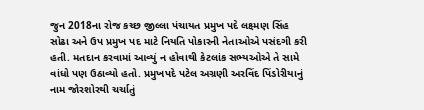જુન 2018ના રોજ કચ્છ જીલ્લા પંચાયત પ્રમુખ પદે લક્ષ્મણ સિંહ સોઢા અને ઉપ પ્રમુખ પદ માટે નિયતિ પોકારની નેતાઓએ પસંદગી કરી હતી. મતદાન કરવામાં આવ્યું ન હોવાથી કેટલાંક સભ્યઓએ તે સામે વાંધો પણ ઉઠાવ્યો હતો. પ્રમુખપદે પટેલ અગ્રણી અરવિંદ પિંડોરીયાનું નામ જોરશોરથી ચર્ચાતું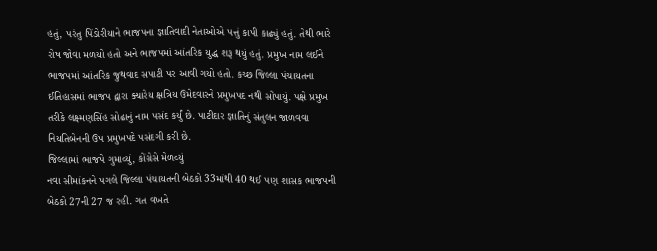હતું, પરંતુ પિંડોરીયાને ભાજપના જ્ઞાતિવાદી નેતાઓએ પત્તું કાપી કાઢ્યું હતું. તેથી ભારે રોષ જોવા મળયો હતો અને ભાજપમાં આંતરિક યુદ્ધ શરૂ થયું હતું. પ્રમુખ નામ લઈને ભાજપમાં આંતરિક જુથવાદ સપાટી પર આવી ગયો હતો. કચ્છ જિલ્લા પંચાયતના ઈતિહાસમાં ભાજપ દ્વારા ક્યારેય ક્ષત્રિય ઉમેદવારને પ્રમુખપદ નથી સોંપાયું. પક્ષે પ્રમુખ તરીકે લક્ષ્મણસિંહ સોઢાનું નામ પસંદ કર્યું છે. પાટીદાર જ્ઞાતિનું સંતુલન જાળવવા નિયતિબેનની ઉપ પ્રમુખપદે પસંદગી કરી છે.
જિલ્લામાં ભાજપે ગુમાવ્યું, કોંગ્રેસે મેળવ્યું
નવા સીમાંકનને પગલે જિલ્લા પંચાયતની બેઠકો 33માંથી 40 થઈ પણ શાસક ભાજપની બેઠકો 27ની 27 જ રહી. ગત વખતે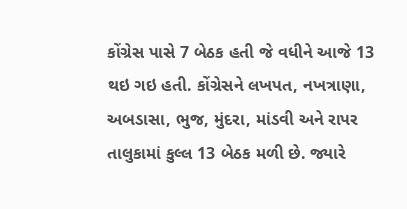કોંગ્રેસ પાસે 7 બેઠક હતી જે વધીને આજે 13 થઇ ગઇ હતી. કોંગ્રેસને લખપત, નખત્રાણા, અબડાસા, ભુજ, મુંદરા, માંડવી અને રાપર તાલુકામાં કુલ્લ 13 બેઠક મળી છે. જ્યારે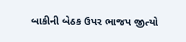બાકીની બેઠક ઉપર ભાજપ જીત્યો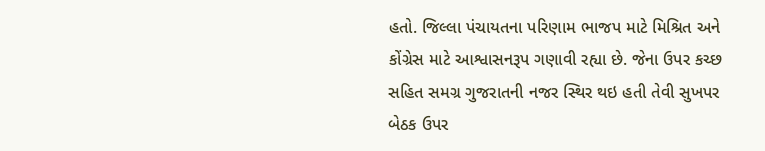હતો. જિલ્લા પંચાયતના પરિણામ ભાજપ માટે મિશ્રિત અને કોંગ્રેસ માટે આશ્વાસનરૂપ ગણાવી રહ્યા છે. જેના ઉપર કચ્છ સહિત સમગ્ર ગુજરાતની નજર સ્થિર થઇ હતી તેવી સુખપર બેઠક ઉપર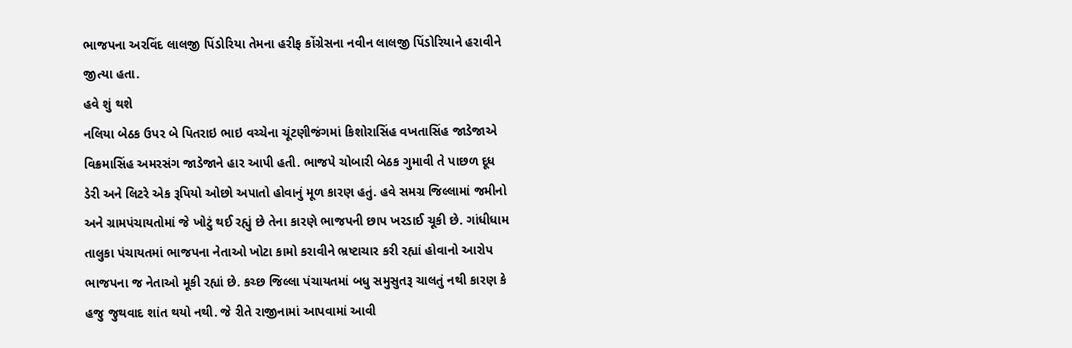ભાજપના અરવિંદ લાલજી પિંડોરિયા તેમના હરીફ કોંગ્રેસના નવીન લાલજી પિંડોરિયાને હરાવીને જીત્યા હતા.
હવે શું થશે
નલિયા બેઠક ઉપર બે પિતરાઇ ભાઇ વચ્ચેના ચૂંટણીજંગમાં કિશોરાસિંહ વખતાસિંહ જાડેજાએ વિક્રમાસિંહ અમરસંગ જાડેજાને હાર આપી હતી. ભાજપે ચોબારી બેઠક ગુમાવી તે પાછળ દૂધ ડેરી અને લિટરે એક રૂપિયો ઓછો અપાતો હોવાનું મૂળ કારણ હતું. હવે સમગ્ર જિલ્લામાં જમીનો અને ગ્રામપંચાયતોમાં જે ખોટું થઈ રહ્યું છે તેના કારણે ભાજપની છાપ ખરડાઈ ચૂકી છે. ગાંધીધામ તાલુકા પંચાયતમાં ભાજપના નેતાઓ ખોટા કામો કરાવીને ભ્રષ્ટાચાર કરી રહ્યાં હોવાનો આરોપ ભાજપના જ નેતાઓ મૂકી રહ્યાં છે. કચ્છ જિલ્લા પંચાયતમાં બધુ સમુસુતરૂ ચાલતું નથી કારણ કે હજુ જુથવાદ શાંત થયો નથી. જે રીતે રાજીનામાં આપવામાં આવી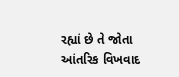રહ્યાં છે તે જોતા આંતરિક વિખવાદ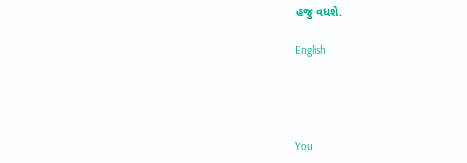હજુ વધશે.

English




You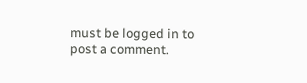must be logged in to post a comment.